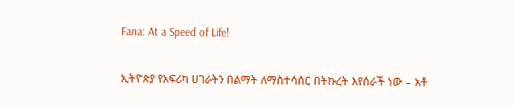Fana: At a Speed of Life!

ኢትዮጵያ የአፍሪካ ሀገራትን በልማት ለማስተሳሰር በትኩረት እየሰራች ነው – አቶ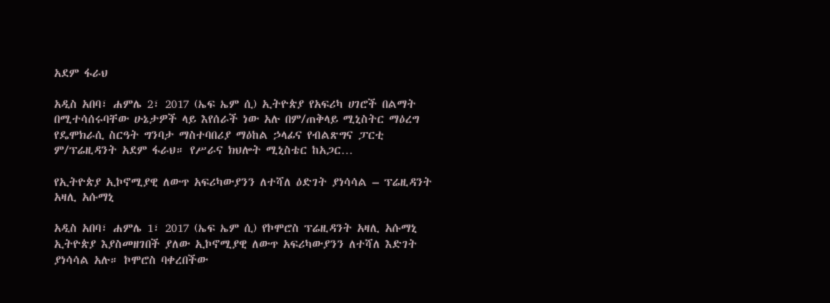አደም ፋራህ

አዲስ አበባ፣ ሐምሌ 2፣ 2017 (ኤፍ ኤም ሲ) ኢትዮጵያ የአፍሪካ ሀገሮች በልማት በሚተሳሰሩባቸው ሁኔታዎች ላይ እየሰራች ነው አሉ በም/ጠቅላይ ሚኒስትር ማዕረግ የዴሞክራሲ ስርዓት ግንባታ ማስተባበሪያ ማዕከል ኃላፊና የብልጽግና ፓርቲ ም/ፕሬዚዳንት አደም ፋራህ። የሥራና ክህሎት ሚኒስቴር ከአጋር…

የኢትዮጵያ ኢኮኖሚያዊ ለውጥ አፍሪካውያንን ለተሻለ ዕድገት ያነሳሳል – ፕሬዚዳንት አዛሊ አሱማኒ

አዲስ አበባ፣ ሐምሌ 1፣ 2017 (ኤፍ ኤም ሲ) የኮሞሮስ ፕሬዚዳንት አዛሊ አሱማኒ  ኢትዮጵያ እያስመዘገበች ያለው ኢኮኖሚያዊ ለውጥ አፍሪካውያንን ለተሻለ እድገት ያነሳሳል አሉ። ኮሞሮስ ባቀረበችው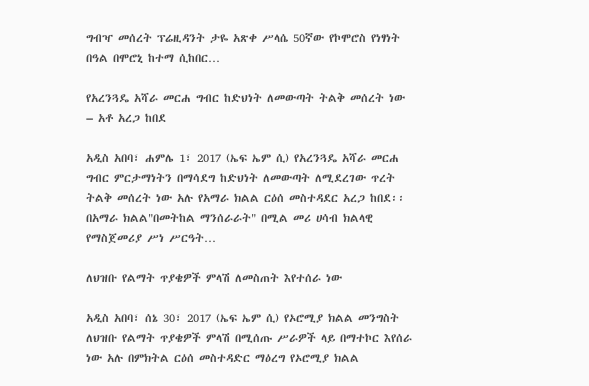ግብዣ መሰረት ፕሬዚዳንት ታዬ አጽቀ ሥላሴ 50ኛው የኮሞሮስ የነፃነት በዓል በሞሮኒ ከተማ ሲከበር…

የአረንጓዴ አሻራ መርሐ ግብር ከድህነት ለመውጣት ትልቅ መሰረት ነው – አቶ አረጋ ከበደ

አዲስ አበባ፣ ሐምሌ 1፣ 2017 (ኤፍ ኤም ሲ) የአረንጓዴ አሻራ መርሐ ግብር ምርታማነትን በማሳደግ ከድህነት ለመውጣት ለሚደረገው ጥረት ትልቅ መሰረት ነው አሉ የአማራ ክልል ርዕሰ መስተዳደር አረጋ ከበደ፡፡ በአማራ ክልል"በመትከል ማንሰራራት" በሚል መሪ ሀሳብ ክልላዊ የማስጀመሪያ ሥነ ሥርዓት…

ለህዝቡ የልማት ጥያቄዎች ምላሽ ለመስጠት እየተሰራ ነው

አዲስ አበባ፣ ሰኔ 30፣ 2017 (ኤፍ ኤም ሲ) የኦሮሚያ ክልል መንግስት ለህዝቡ የልማት ጥያቄዎች ምላሽ በሚሰጡ ሥራዎች ላይ በማተኮር እየሰራ ነው አሉ በምክትል ርዕሰ መስተዳድር ማዕረግ የኦሮሚያ ክልል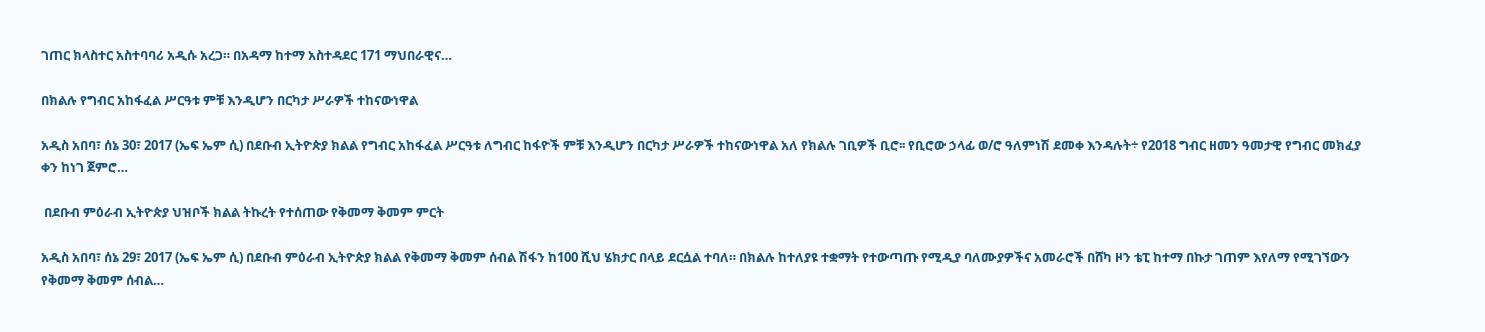ገጠር ክላስተር አስተባባሪ አዲሱ አረጋ። በአዳማ ከተማ አስተዳደር 171 ማህበራዊና…

በክልሉ የግብር አከፋፈል ሥርዓቱ ምቹ እንዲሆን በርካታ ሥራዎች ተከናውነዋል

አዲስ አበባ፣ ሰኔ 30፣ 2017 (ኤፍ ኤም ሲ) በደቡብ ኢትዮጵያ ክልል የግብር አከፋፈል ሥርዓቱ ለግብር ከፋዮች ምቹ እንዲሆን በርካታ ሥራዎች ተከናውነዋል አለ የክልሉ ገቢዎች ቢሮ፡፡ የቢሮው ኃላፊ ወ/ሮ ዓለምነሽ ደመቀ እንዳሉት÷ የ2018 ግብር ዘመን ዓመታዊ የግብር መክፈያ ቀን ከነገ ጀምሮ…

 በደቡብ ምዕራብ ኢትዮጵያ ህዝቦች ክልል ትኩረት የተሰጠው የቅመማ ቅመም ምርት

አዲስ አበባ፣ ሰኔ 29፣ 2017 (ኤፍ ኤም ሲ) በደቡብ ምዕራብ ኢትዮጵያ ክልል የቅመማ ቅመም ሰብል ሽፋን ከ100 ሺህ ሄክታር በላይ ደርሷል ተባለ። በክልሉ ከተለያዩ ተቋማት የተውጣጡ የሚዲያ ባለሙያዎችና አመራሮች በሸካ ዞን ቴፒ ከተማ በኩታ ገጠም እየለማ የሚገኘውን የቅመማ ቅመም ሰብል…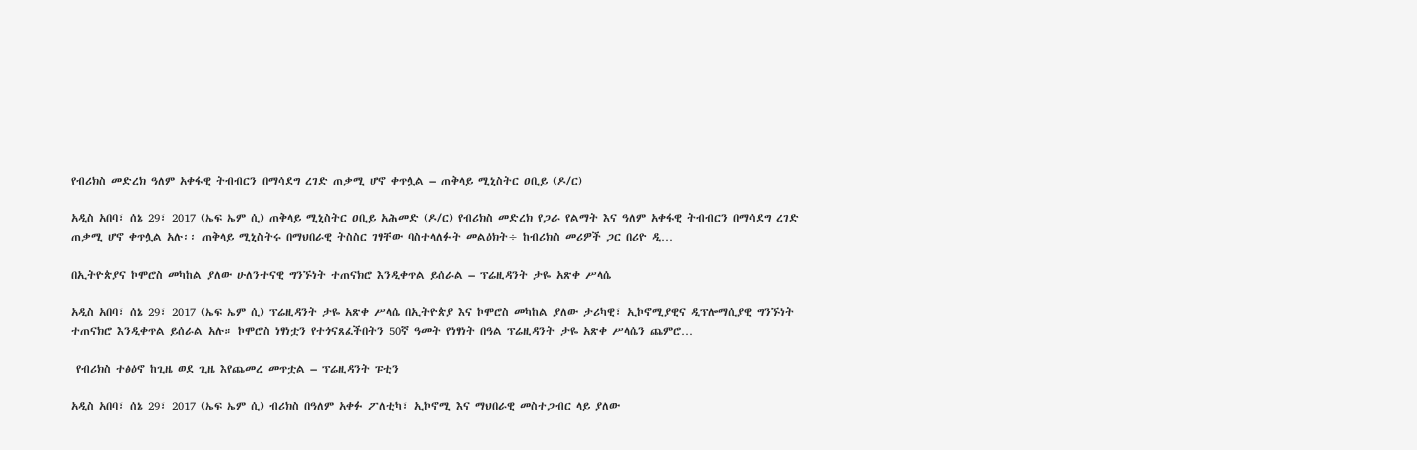የብሪክስ መድረክ ዓለም አቀፋዊ ትብብርን በማሳደግ ረገድ ጠቃሚ ሆኖ ቀጥሏል – ጠቅላይ ሚኒስትር ዐቢይ (ዶ/ር)

አዲስ አበባ፣ ሰኔ 29፣ 2017 (ኤፍ ኤም ሲ) ጠቅላይ ሚኒስትር ዐቢይ አሕመድ (ዶ/ር) የብሪክስ መድረክ የጋራ የልማት እና ዓለም አቀፋዊ ትብብርን በማሳደግ ረገድ ጠቃሚ ሆኖ ቀጥሏል አሉ፡፡ ጠቅላይ ሚኒስትሩ በማህበራዊ ትስስር ገፃቸው ባስተላለፉት መልዕክት÷ ከብሪክስ መሪዎች ጋር በሪዮ ዲ…

በኢትዮጵያና ኮሞሮስ መካከል ያለው ሁለንተናዊ ግንኙነት ተጠናክሮ እንዲቀጥል ይሰራል – ፕሬዚዳንት ታዬ አጽቀ ሥላሴ

አዲስ አበባ፣ ሰኔ 29፣ 2017 (ኤፍ ኤም ሲ) ፕሬዚዳንት ታዬ አጽቀ ሥላሴ በኢትዮጵያ እና ኮሞሮስ መካከል ያለው ታሪካዊ፣ ኢኮኖሚያዊና ዲፕሎማሲያዊ ግንኙነት ተጠናክሮ እንዲቀጥል ይሰራል አሉ። ኮሞሮስ ነፃነቷን የተጎናጸፈችበትን 50ኛ ዓመት የነፃነት በዓል ፕሬዚዳንት ታዬ አጽቀ ሥላሴን ጨምሮ…

 የብሪክስ ተፅዕኖ ከጊዜ ወደ ጊዜ እየጨመረ መጥቷል – ፕሬዚዳንት ፑቲን

አዲስ አበባ፣ ሰኔ 29፣ 2017 (ኤፍ ኤም ሲ) ብሪክስ በዓለም አቀፉ ፖለቲካ፣ ኢኮኖሚ እና ማህበራዊ መስተጋብር ላይ ያለው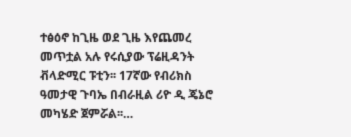ተፅዕኖ ከጊዜ ወደ ጊዜ እየጨመረ መጥቷል አሉ የሩሲያው ፕሬዚዳንት ቭላድሚር ፑቲን፡፡ 17ኛው የብሪክስ ዓመታዊ ጉባኤ በብራዚል ሪዮ ዲ ጄኔሮ መካሄድ ጀምሯል፡፡…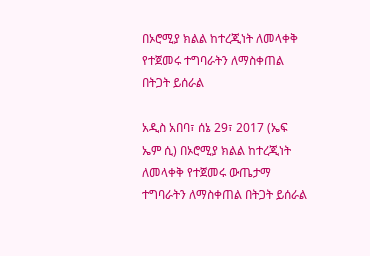በኦሮሚያ ክልል ከተረጂነት ለመላቀቅ የተጀመሩ ተግባራትን ለማስቀጠል በትጋት ይሰራል

አዲስ አበባ፣ ሰኔ 29፣ 2017 (ኤፍ ኤም ሲ) በኦሮሚያ ክልል ከተረጂነት ለመላቀቅ የተጀመሩ ውጤታማ ተግባራትን ለማስቀጠል በትጋት ይሰራል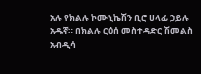አሉ የክልሉ ኮሙኒኬሽን ቢሮ ሀላፊ ኃይሉ አዱኛ። በክልሉ ርዕሰ መስተዳድር ሽመልስ አብዲሳ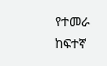የተመራ ከፍተኛ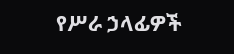የሥራ ኃላፊዎች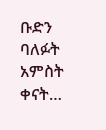ቡድን ባለፉት አምስት ቀናት…